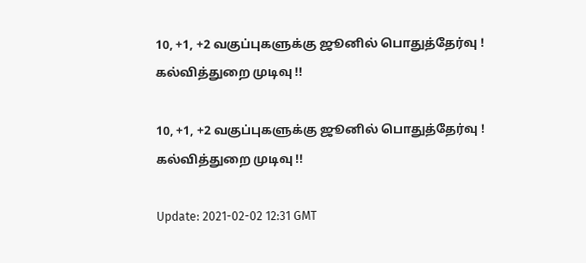10, +1, +2 வகுப்புகளுக்கு ஜூனில் பொதுத்தேர்வு ! கல்வித்துறை முடிவு !!

10, +1, +2 வகுப்புகளுக்கு ஜூனில் பொதுத்தேர்வு ! கல்வித்துறை முடிவு !!

Update: 2021-02-02 12:31 GMT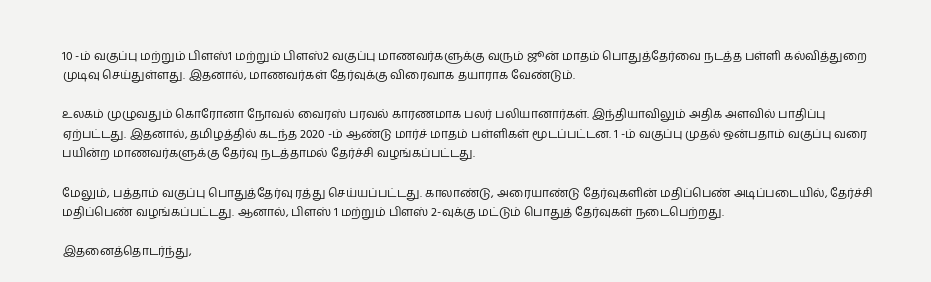10 -ம் வகுப்பு மற்றும் பிளஸ்1 மற்றும் பிளஸ்2 வகுப்பு மாணவர்களுக்கு வரும் ஜூன் மாதம் பொதுத்தேர்வை நடத்த பள்ளி கல்வித்துறை முடிவு செய்துள்ளது. இதனால், மாணவர்கள் தேர்வுக்கு விரைவாக தயாராக வேண்டும்.

உலகம் முழுவதும் கொரோனா நோவல் வைரஸ் பரவல் காரணமாக பலர் பலியானார்கள். இந்தியாவிலும் அதிக அளவில் பாதிப்பு ஏற்பட்டது. இதனால், தமிழத்தில் கடந்த 2020 -ம் ஆண்டு மார்ச் மாதம் பள்ளிகள் மூடப்பட்டன. 1 -ம் வகுப்பு முதல் ஒன்பதாம் வகுப்பு வரை பயின்ற மாணவர்களுக்கு தேர்வு நடத்தாமல் தேர்ச்சி வழங்கப்பட்டது.

மேலும், பத்தாம் வகுப்பு பொதுத்தேர்வு ரத்து செய்யப்பட்டது. காலாண்டு, அரையாண்டு தேர்வுகளின் மதிப்பெண் அடிப்படையில், தேர்ச்சி மதிப்பெண் வழங்கப்பட்டது. ஆனால், பிளஸ் 1 மற்றும் பிளஸ் 2-வுக்கு மட்டும் பொதுத் தேர்வுகள் நடைபெற்றது.

இதனைத்தொடர்ந்து,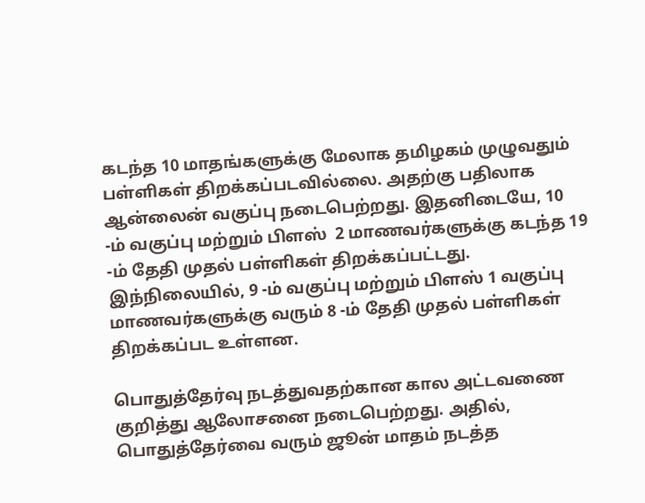கடந்த 10 மாதங்களுக்கு மேலாக தமிழகம் முழுவதும் பள்ளிகள் திறக்கப்படவில்லை. அதற்கு பதிலாக ஆன்லைன் வகுப்பு நடைபெற்றது. இதனிடையே, 10 -ம் வகுப்பு மற்றும் பிளஸ்  2 மாணவர்களுக்கு கடந்த 19 -ம் தேதி முதல் பள்ளிகள் திறக்கப்பட்டது. இந்நிலையில், 9 -ம் வகுப்பு மற்றும் பிளஸ் 1 வகுப்பு மாணவர்களுக்கு வரும் 8 -ம் தேதி முதல் பள்ளிகள் திறக்கப்பட உள்ளன.

பொதுத்தேர்வு நடத்துவதற்கான கால அட்டவணை குறித்து ஆலோசனை நடைபெற்றது. அதில், பொதுத்தேர்வை வரும் ஜூன் மாதம் நடத்த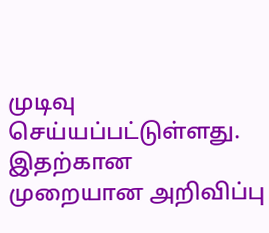முடிவு செய்யப்பட்டுள்ளது. இதற்கான முறையான அறிவிப்பு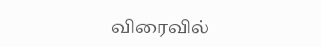விரைவில்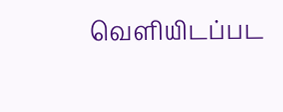வெளியிடப்பட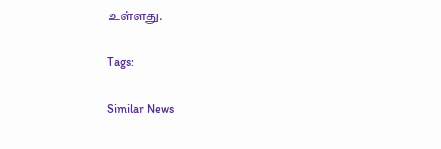உள்ளது.

Tags:

Similar News